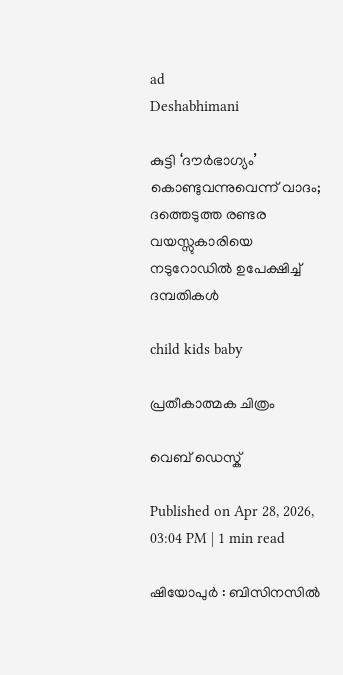ad
Deshabhimani

കുട്ടി ‘ദൗർഭാഗ്യം’ കൊണ്ടുവന്നുവെന്ന് വാദം; ദത്തെടുത്ത രണ്ടര വയസ്സുകാരിയെ നടുറോഡിൽ ഉപേക്ഷിച്ച് ദമ്പതികൾ

child kids baby

പ്രതീകാത്മക ചിത്രം

വെബ് ഡെസ്ക്

Published on Apr 28, 2026, 03:04 PM | 1 min read

ഷിയോപുർ : ബിസിനസിൽ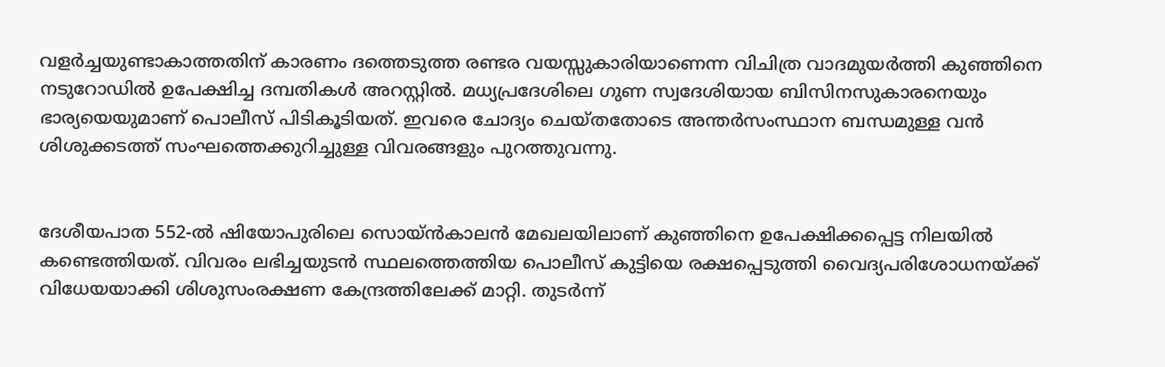വളർച്ചയുണ്ടാകാത്തതിന് കാരണം ദത്തെടുത്ത രണ്ടര വയസ്സുകാരിയാണെന്ന വിചിത്ര വാദമുയർത്തി കുഞ്ഞിനെ നടുറോഡിൽ ഉപേക്ഷിച്ച ദമ്പതികൾ അറസ്റ്റിൽ. മധ്യപ്രദേശിലെ ഗുണ സ്വദേശിയായ ബിസിനസുകാരനെയും ഭാര്യയെയുമാണ് പൊലീസ് പിടികൂടിയത്. ഇവരെ ചോദ്യം ചെയ്തതോടെ അന്തർസംസ്ഥാന ബന്ധമുള്ള വൻ ശിശുക്കടത്ത് സംഘത്തെക്കുറിച്ചുള്ള വിവരങ്ങളും പുറത്തുവന്നു.


ദേശീയപാത 552-ൽ ഷിയോപുരിലെ സൊയ്ൻകാലൻ മേഖലയിലാണ് കുഞ്ഞിനെ ഉപേക്ഷിക്കപ്പെട്ട നിലയിൽ കണ്ടെത്തിയത്. വിവരം ലഭിച്ചയുടൻ സ്ഥലത്തെത്തിയ പൊലീസ് കുട്ടിയെ രക്ഷപ്പെടുത്തി വൈദ്യപരിശോധനയ്ക്ക് വിധേയയാക്കി ശിശുസംരക്ഷണ കേന്ദ്രത്തിലേക്ക് മാറ്റി. തുടർന്ന്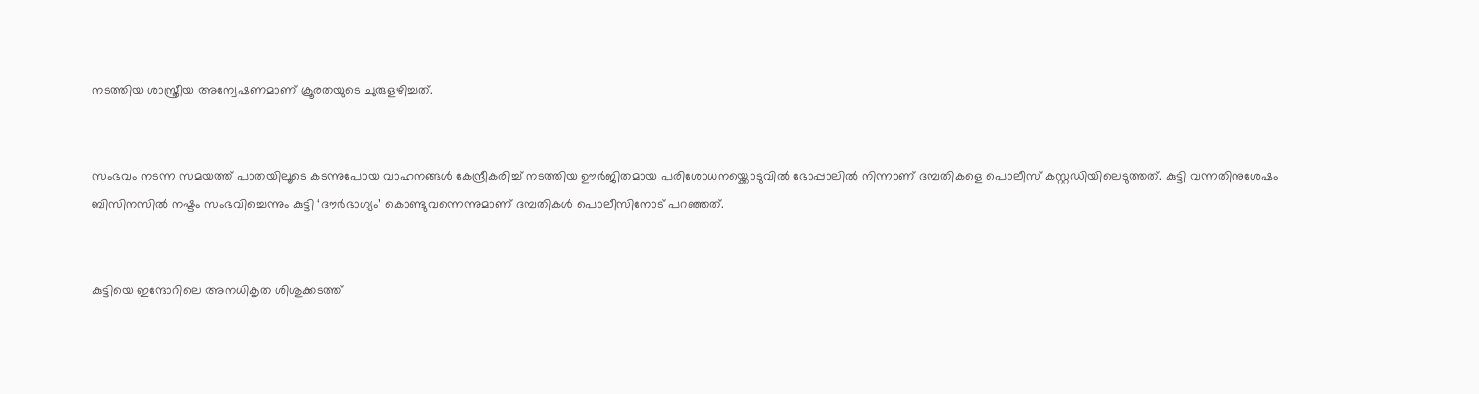നടത്തിയ ശാസ്ത്രീയ അന്വേഷണമാണ് ക്രൂരതയുടെ ചുരുളഴിച്ചത്.


സംഭവം നടന്ന സമയത്ത് പാതയിലൂടെ കടന്നുപോയ വാഹനങ്ങൾ കേന്ദ്രീകരിച്ച് നടത്തിയ ഊർജിതമായ പരിശോധനയ്ക്കൊടുവിൽ ഭോപ്പാലിൽ നിന്നാണ് ദമ്പതികളെ പൊലീസ് കസ്റ്റഡിയിലെടുത്തത്. കുട്ടി വന്നതിനുശേഷം ബിസിനസിൽ നഷ്ടം സംഭവിച്ചെന്നും കുട്ടി ‘ദൗർഭാഗ്യം’ കൊണ്ടുവന്നെന്നുമാണ് ദമ്പതികൾ പൊലീസിനോട് പറഞ്ഞത്.


കുട്ടിയെ ഇന്ദോറിലെ അനധികൃത ശിശുക്കടത്ത്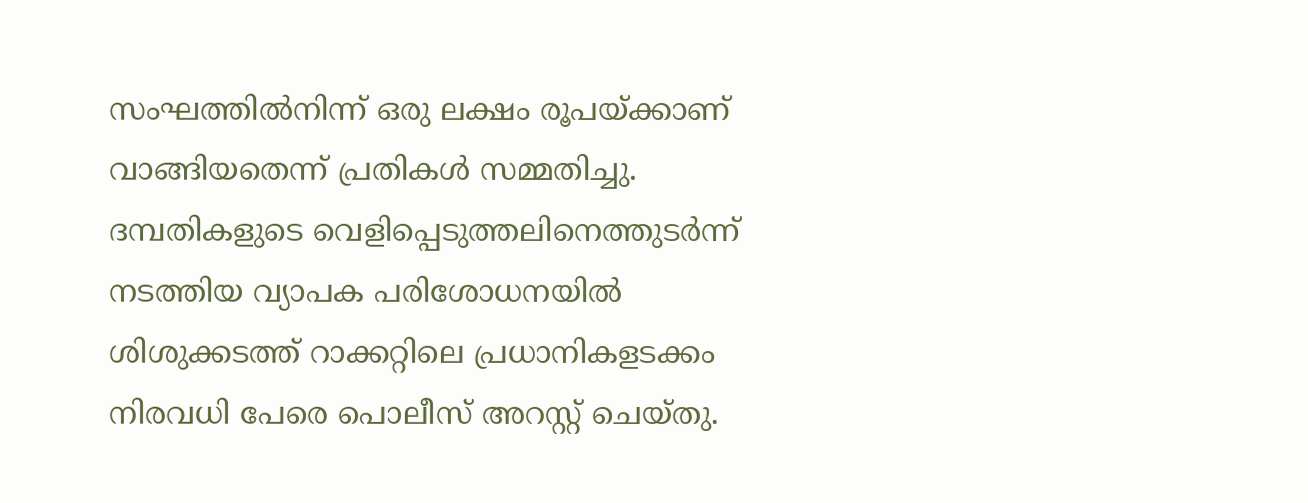സംഘത്തിൽനിന്ന് ഒരു ലക്ഷം രൂപയ്ക്കാണ് വാങ്ങിയതെന്ന് പ്രതികൾ സമ്മതിച്ചു. ദമ്പതികളുടെ വെളിപ്പെടുത്തലിനെത്തുടർന്ന് നടത്തിയ വ്യാപക പരിശോധനയിൽ ശിശുക്കടത്ത് റാക്കറ്റിലെ പ്രധാനികളടക്കം നിരവധി പേരെ പൊലീസ് അറസ്റ്റ് ചെയ്തു.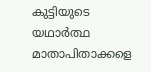കുട്ടിയുടെ യഥാർത്ഥ മാതാപിതാക്കളെ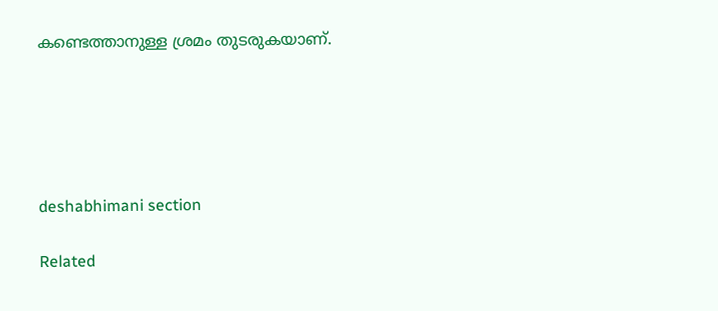കണ്ടെത്താനുള്ള ശ്രമം തുടരുകയാണ്.





deshabhimani section

Related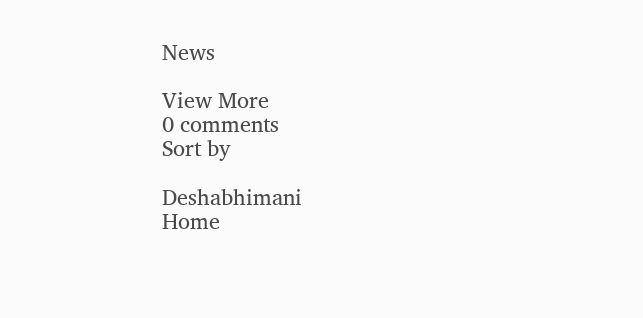News

View More
0 comments
Sort by

Deshabhimani
Home